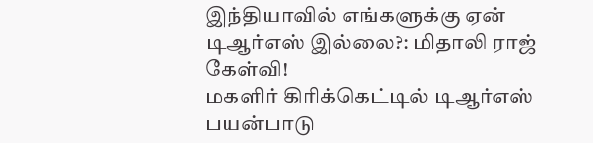இந்தியாவில் எங்களுக்கு ஏன் டிஆர்எஸ் இல்லை?: மிதாலி ராஜ் கேள்வி!
மகளிர் கிரிக்கெட்டில் டிஆர்எஸ் பயன்பாடு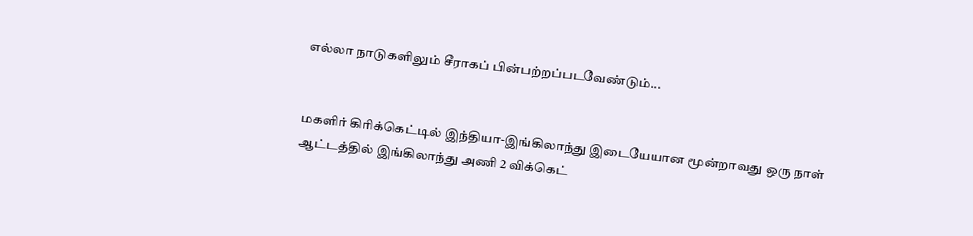எல்லா நாடுகளிலும் சீராகப் பின்பற்றப்படவேண்டும்...


மகளிர் கிரிக்கெட்டில் இந்தியா-இங்கிலாந்து இடையேயான மூன்றாவது ஒரு நாள் ஆட்டத்தில் இங்கிலாந்து அணி 2 விக்கெட்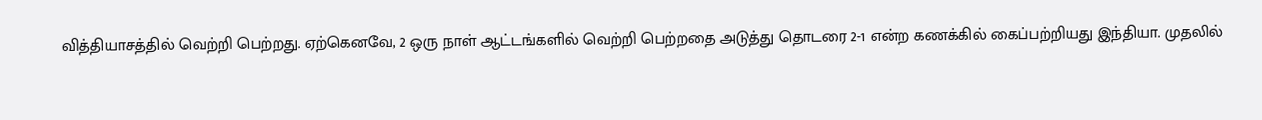வித்தியாசத்தில் வெற்றி பெற்றது. ஏற்கெனவே, 2 ஒரு நாள் ஆட்டங்களில் வெற்றி பெற்றதை அடுத்து தொடரை 2-1 என்ற கணக்கில் கைப்பற்றியது இந்தியா. முதலில்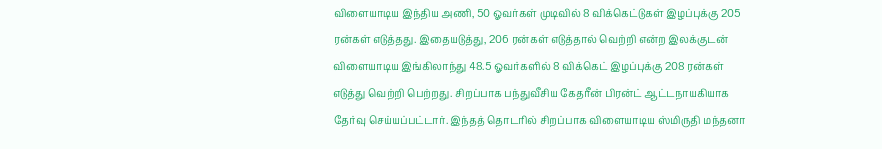விளையாடிய இந்திய அணி, 50 ஓவர்கள் முடிவில் 8 விக்கெட்டுகள் இழப்புக்கு 205 ரன்கள் எடுத்தது. இதையடுத்து, 206 ரன்கள் எடுத்தால் வெற்றி என்ற இலக்குடன் விளையாடிய இங்கிலாந்து 48.5 ஓவர்களில் 8 விக்கெட் இழப்புக்கு 208 ரன்கள் எடுத்து வெற்றி பெற்றது. சிறப்பாக பந்துவீசிய கேதரீன் பிரன்ட் ஆட்டநாயகியாக தேர்வு செய்யப்பட்டார். இந்தத் தொடரில் சிறப்பாக விளையாடிய ஸ்மிருதி மந்தனா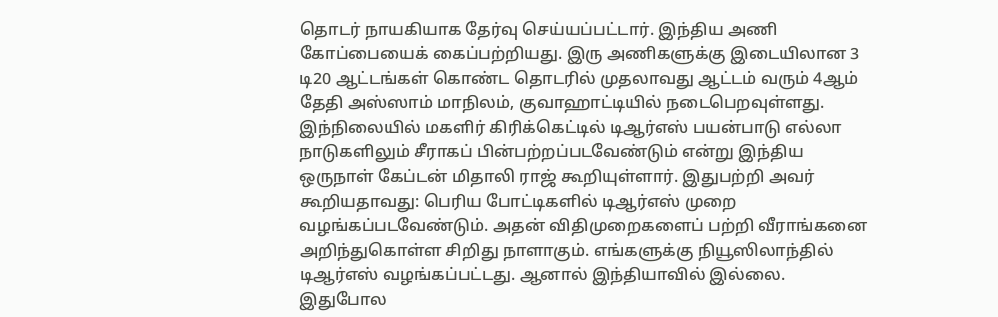தொடர் நாயகியாக தேர்வு செய்யப்பட்டார். இந்திய அணி கோப்பையைக் கைப்பற்றியது. இரு அணிகளுக்கு இடையிலான 3 டி20 ஆட்டங்கள் கொண்ட தொடரில் முதலாவது ஆட்டம் வரும் 4ஆம் தேதி அஸ்ஸாம் மாநிலம், குவாஹாட்டியில் நடைபெறவுள்ளது.
இந்நிலையில் மகளிர் கிரிக்கெட்டில் டிஆர்எஸ் பயன்பாடு எல்லா நாடுகளிலும் சீராகப் பின்பற்றப்படவேண்டும் என்று இந்திய ஒருநாள் கேப்டன் மிதாலி ராஜ் கூறியுள்ளார். இதுபற்றி அவர் கூறியதாவது: பெரிய போட்டிகளில் டிஆர்எஸ் முறை வழங்கப்படவேண்டும். அதன் விதிமுறைகளைப் பற்றி வீராங்கனை அறிந்துகொள்ள சிறிது நாளாகும். எங்களுக்கு நியூஸிலாந்தில் டிஆர்எஸ் வழங்கப்பட்டது. ஆனால் இந்தியாவில் இல்லை. இதுபோல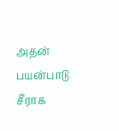அதன் பயன்பாடு சீராக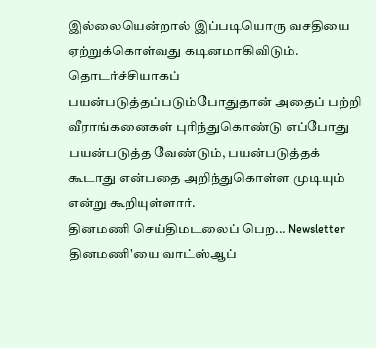இல்லையென்றால் இப்படியொரு வசதியை ஏற்றுக்கொள்வது கடினமாகிவிடும். தொடர்ச்சியாகப் பயன்படுத்தப்படும்போதுதான் அதைப் பற்றி வீராங்கனைகள் புரிந்துகொண்டு எப்போது பயன்படுத்த வேண்டும், பயன்படுத்தக் கூடாது என்பதை அறிந்துகொள்ள முடியும் என்று கூறியுள்ளார்.
தினமணி செய்திமடலைப் பெற... Newsletter
தினமணி'யை வாட்ஸ்ஆப்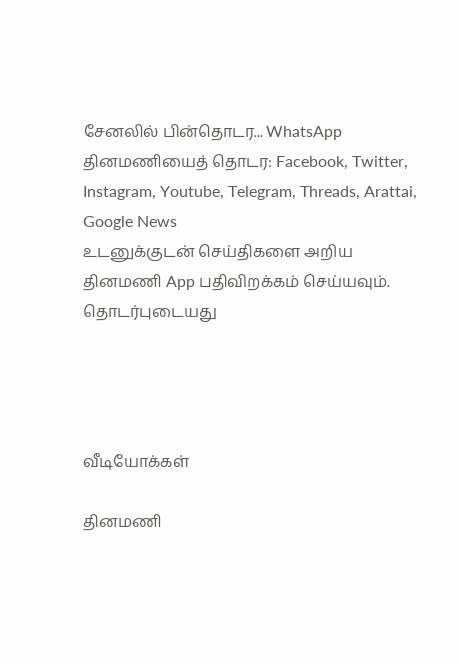சேனலில் பின்தொடர... WhatsApp
தினமணியைத் தொடர: Facebook, Twitter, Instagram, Youtube, Telegram, Threads, Arattai, Google News
உடனுக்குடன் செய்திகளை அறிய தினமணி App பதிவிறக்கம் செய்யவும்.
தொடர்புடையது




வீடியோக்கள்

தினமணி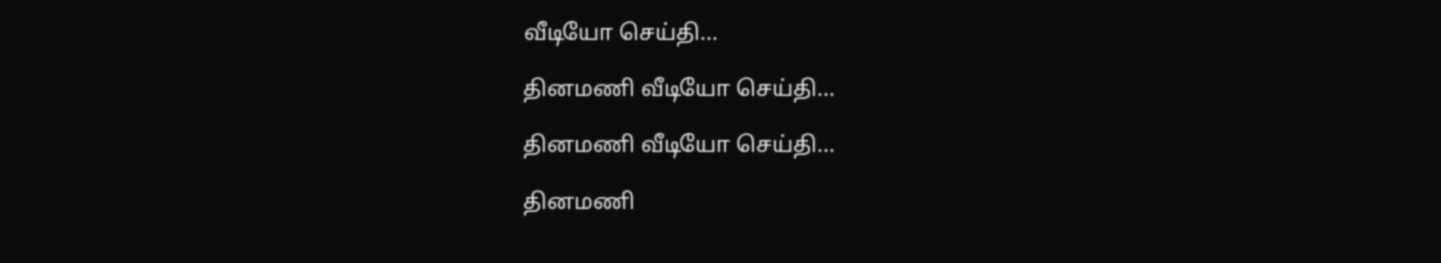வீடியோ செய்தி...

தினமணி வீடியோ செய்தி...

தினமணி வீடியோ செய்தி...

தினமணி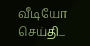வீடியோ செய்தி...